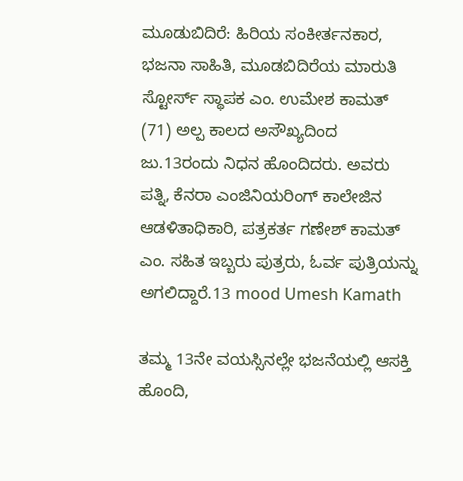ಮೂಡುಬಿದಿರೆ: ಹಿರಿಯ ಸಂಕೀರ್ತನಕಾರ, ಭಜನಾ ಸಾಹಿತಿ, ಮೂಡಬಿದಿರೆಯ ಮಾರುತಿ ಸ್ಟೋರ್ಸ್ ಸ್ಥಾಪಕ ಎಂ. ಉಮೇಶ ಕಾಮತ್ (71) ಅಲ್ಪ ಕಾಲದ ಅಸೌಖ್ಯದಿಂದ ಜು.13ರಂದು ನಿಧನ ಹೊಂದಿದರು. ಅವರು ಪತ್ನಿ, ಕೆನರಾ ಎಂಜಿನಿಯರಿಂಗ್ ಕಾಲೇಜಿನ ಆಡಳಿತಾಧಿಕಾರಿ, ಪತ್ರಕರ್ತ ಗಣೇಶ್ ಕಾಮತ್ ಎಂ. ಸಹಿತ ಇಬ್ಬರು ಪುತ್ರರು, ಓರ್ವ ಪುತ್ರಿಯನ್ನು ಅಗಲಿದ್ದಾರೆ.13 mood Umesh Kamath

ತಮ್ಮ 13ನೇ ವಯಸ್ಸಿನಲ್ಲೇ ಭಜನೆಯಲ್ಲಿ ಆಸಕ್ತಿ ಹೊಂದಿ,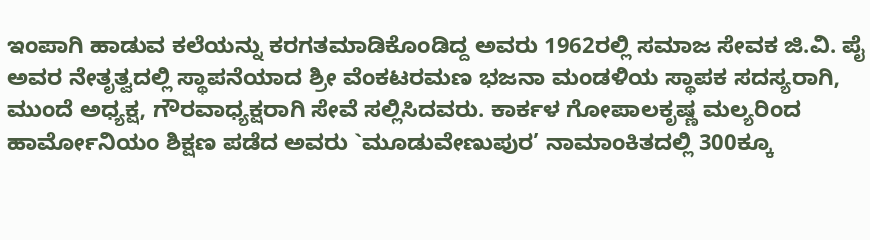ಇಂಪಾಗಿ ಹಾಡುವ ಕಲೆಯನ್ನು ಕರಗತಮಾಡಿಕೊಂಡಿದ್ದ ಅವರು 1962ರಲ್ಲಿ ಸಮಾಜ ಸೇವಕ ಜಿ.ವಿ. ಪೈ ಅವರ ನೇತೃತ್ವದಲ್ಲಿ ಸ್ಥಾಪನೆಯಾದ ಶ್ರೀ ವೆಂಕಟರಮಣ ಭಜನಾ ಮಂಡಳಿಯ ಸ್ಥಾಪಕ ಸದಸ್ಯರಾಗಿ, ಮುಂದೆ ಅಧ್ಯಕ್ಷ, ಗೌರವಾಧ್ಯಕ್ಷರಾಗಿ ಸೇವೆ ಸಲ್ಲಿಸಿದವರು. ಕಾರ್ಕಳ ಗೋಪಾಲಕೃಷ್ಣ ಮಲ್ಯರಿಂದ ಹಾರ್ಮೋನಿಯಂ ಶಿಕ್ಷಣ ಪಡೆದ ಅವರು `ಮೂಡುವೇಣುಪುರ’ ನಾಮಾಂಕಿತದಲ್ಲಿ 300ಕ್ಕೂ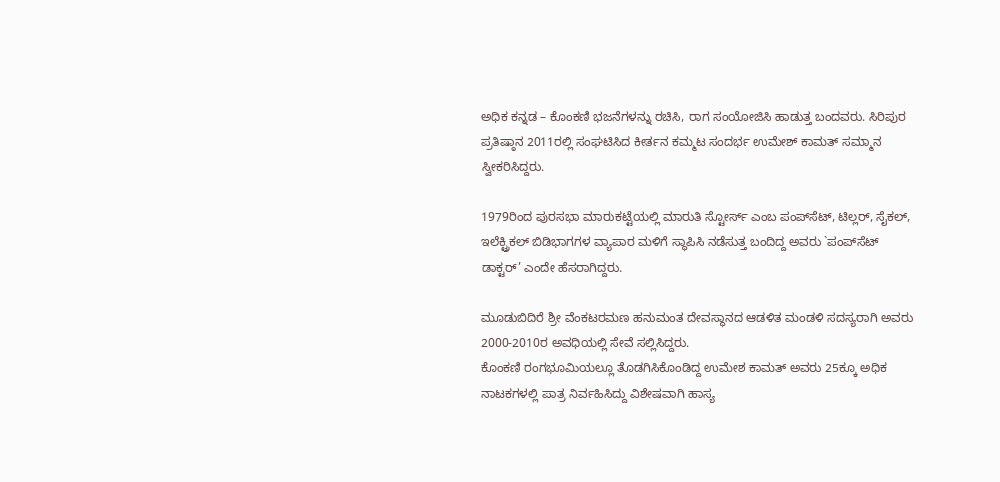ಅಧಿಕ ಕನ್ನಡ – ಕೊಂಕಣಿ ಭಜನೆಗಳನ್ನು ರಚಿಸಿ, ರಾಗ ಸಂಯೋಜಿಸಿ ಹಾಡುತ್ತ ಬಂದವರು. ಸಿರಿಪುರ ಪ್ರತಿಷ್ಠಾನ 2011ರಲ್ಲಿ ಸಂಘಟಿಸಿದ ಕೀರ್ತನ ಕಮ್ಮಟ ಸಂದರ್ಭ ಉಮೇಶ್ ಕಾಮತ್ ಸಮ್ಮಾನ ಸ್ವೀಕರಿಸಿದ್ದರು.

1979ರಿಂದ ಪುರಸಭಾ ಮಾರುಕಟ್ಟೆಯಲ್ಲಿ ಮಾರುತಿ ಸ್ಟೋರ್ಸ್ ಎಂಬ ಪಂಪ್‍ಸೆಟ್, ಟಿಲ್ಲರ್, ಸೈಕಲ್, ಇಲೆಕ್ಟ್ರಿಕಲ್ ಬಿಡಿಭಾಗಗಳ ವ್ಯಾಪಾರ ಮಳಿಗೆ ಸ್ಥಾಪಿಸಿ ನಡೆಸುತ್ತ ಬಂದಿದ್ದ ಅವರು `ಪಂಪ್‍ಸೆಟ್ ಡಾಕ್ಟರ್’ ಎಂದೇ ಹೆಸರಾಗಿದ್ದರು.

ಮೂಡುಬಿದಿರೆ ಶ್ರೀ ವೆಂಕಟರಮಣ ಹನುಮಂತ ದೇವಸ್ಥಾನದ ಆಡಳಿತ ಮಂಡಳಿ ಸದಸ್ಯರಾಗಿ ಅವರು 2000-2010ರ ಅವಧಿಯಲ್ಲಿ ಸೇವೆ ಸಲ್ಲಿಸಿದ್ದರು.
ಕೊಂಕಣಿ ರಂಗಭೂಮಿಯಲ್ಲೂ ತೊಡಗಿಸಿಕೊಂಡಿದ್ದ ಉಮೇಶ ಕಾಮತ್ ಅವರು 25ಕ್ಕೂ ಅಧಿಕ ನಾಟಕಗಳಲ್ಲಿ ಪಾತ್ರ ನಿರ್ವಹಿಸಿದ್ದು ವಿಶೇಷವಾಗಿ ಹಾಸ್ಯ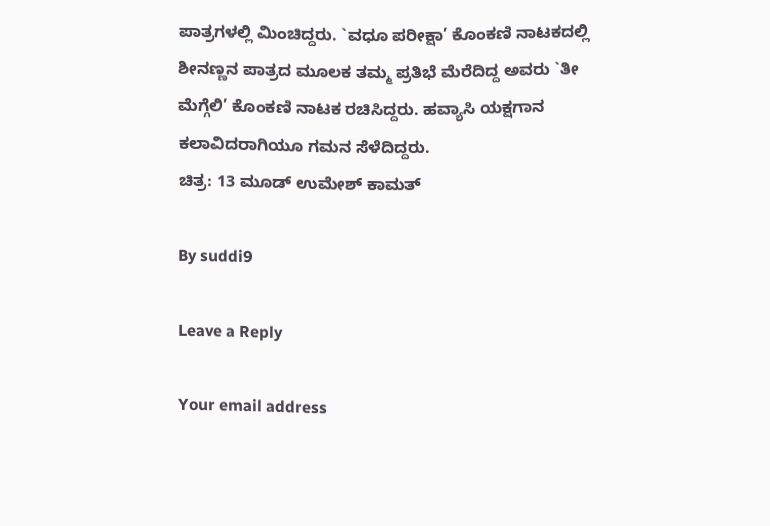ಪಾತ್ರಗಳಲ್ಲಿ ಮಿಂಚಿದ್ದರು. `ವಧೂ ಪರೀಕ್ಷಾ’ ಕೊಂಕಣಿ ನಾಟಕದಲ್ಲಿ ಶೀನಣ್ಣನ ಪಾತ್ರದ ಮೂಲಕ ತಮ್ಮ ಪ್ರತಿಭೆ ಮೆರೆದಿದ್ದ ಅವರು `ತೀ ಮೆಗ್ಗೆಲಿ’ ಕೊಂಕಣಿ ನಾಟಕ ರಚಿಸಿದ್ದರು. ಹವ್ಯಾಸಿ ಯಕ್ಷಗಾನ ಕಲಾವಿದರಾಗಿಯೂ ಗಮನ ಸೆಳೆದಿದ್ದರು.
ಚಿತ್ರ: 13 ಮೂಡ್ ಉಮೇಶ್ ಕಾಮತ್

By suddi9

Leave a Reply

Your email address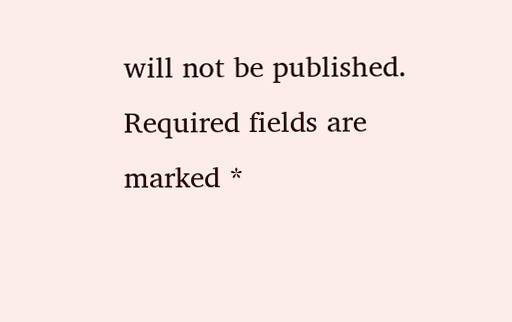will not be published. Required fields are marked *